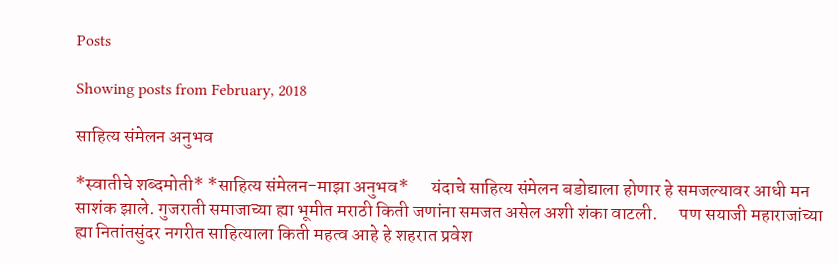Posts

Showing posts from February, 2018

साहित्य संमेलन अनुभव

*स्वातीचे शब्दमोती* *साहित्य संमेलन-माझा अनुभव*      यंदाचे साहित्य संमेलन बडोद्याला होणार हे समजल्यावर आधी मन साशंक झाले. गुजराती समाजाच्या ह्या भूमीत मराठी किती जणांना समजत असेल अशी शंका वाटली.      पण सयाजी महाराजांच्या ह्या नितांतसुंदर नगरीत साहित्याला किती महत्व आहे हे शहरात प्रवेश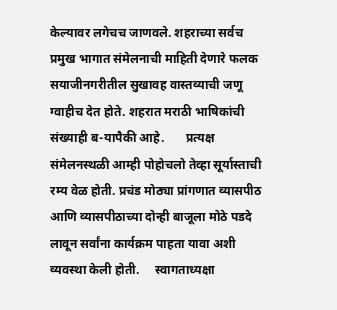केल्यावर लगेचच जाणवले. शहराच्या सर्वच प्रमुख भागात संमेलनाची माहिती देणारे फलक सयाजीनगरीतील सुखावह वास्तव्याची जणू ग्वाहीच देत होते. शहरात मराठी भाषिकांची संख्याही ब-यापैकी आहे.       प्रत्यक्ष संमेलनस्थळी आम्ही पोहोचलो तेव्हा सूर्यास्ताची रम्य वेळ होती. प्रचंड मोठ्या प्रांगणात व्यासपीठ आणि व्यासपीठाच्या दोन्ही बाजूला मोठे पडदे लावून सर्वांना कार्यक्रम पाहता यावा अशी व्यवस्था केली होती.     स्वागताध्यक्षा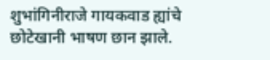शुभांगिनीराजे गायकवाड ह्यांचे छोटेखानी भाषण छान झाले.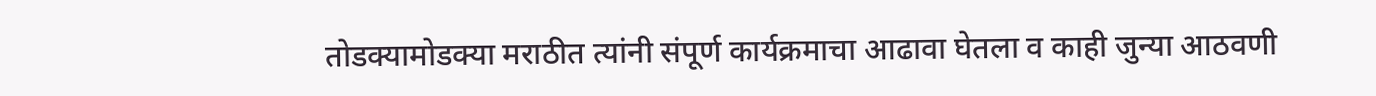तोडक्यामोडक्या मराठीत त्यांनी संपूर्ण कार्यक्रमाचा आढावा घेतला व काही जुन्या आठवणी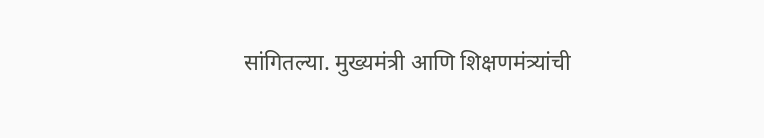सांगितल्या. मुख्यमंत्री आणि शिक्षणमंत्र्यांची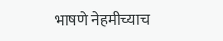भाषणे नेहमीच्याच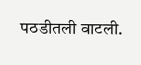पठडीतली वाटली.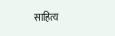साहित्य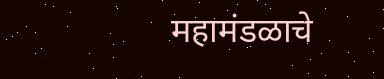महामंडळाचे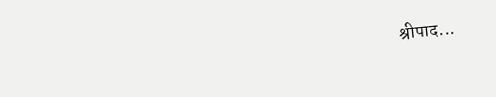श्रीपाद...